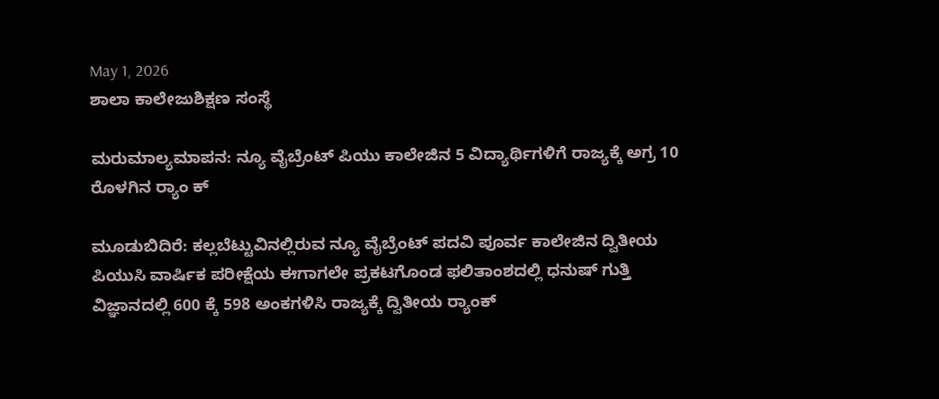May 1, 2026
ಶಾಲಾ ಕಾಲೇಜುಶಿಕ್ಷಣ ಸಂಸ್ಥೆ

ಮರುಮಾಲ್ಯಮಾಪನ: ನ್ಯೂ ವೈಬ್ರೆಂಟ್ ಪಿಯು ಕಾಲೇಜಿನ 5 ವಿದ್ಯಾರ್ಥಿಗಳಿಗೆ ರಾಜ್ಯಕ್ಕೆ ಅಗ್ರ 10 ರೊಳಗಿನ ರ‍್ಯಾಂ ಕ್

ಮೂಡುಬಿದಿರೆ: ಕಲ್ಲಬೆಟ್ಟುವಿನಲ್ಲಿರುವ ನ್ಯೂ ವೈಬ್ರೆಂಟ್ ಪದವಿ ಪೂರ್ವ ಕಾಲೇಜಿನ ದ್ವಿತೀಯ ಪಿಯುಸಿ ವಾರ್ಷಿಕ ಪರೀಕ್ಷೆಯ ಈಗಾಗಲೇ ಪ್ರಕಟಗೊಂಡ ಫಲಿತಾಂಶದಲ್ಲಿ ಧನುಷ್ ಗುತ್ತಿ ವಿಜ್ಞಾನದಲ್ಲಿ 600 ಕ್ಕೆ 598 ಅಂಕಗಳಿಸಿ ರಾಜ್ಯಕ್ಕೆ ದ್ವಿತೀಯ ರ‍್ಯಾಂಕ್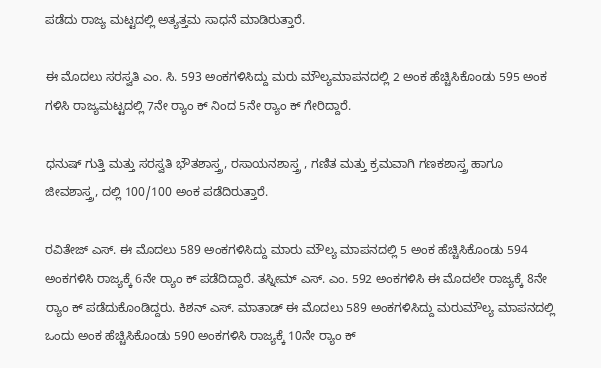ಪಡೆದು ರಾಜ್ಯ ಮಟ್ಟದಲ್ಲಿ ಅತ್ಯತ್ತಮ ಸಾಧನೆ ಮಾಡಿರುತ್ತಾರೆ.

ಈ ಮೊದಲು ಸರಸ್ವತಿ ಎಂ. ಸಿ. 593 ಅಂಕಗಳಿಸಿದ್ದು ಮರು ಮೌಲ್ಯಮಾಪನದಲ್ಲಿ 2 ಅಂಕ ಹೆಚ್ಚಿಸಿಕೊಂಡು 595 ಅಂಕ ಗಳಿಸಿ ರಾಜ್ಯಮಟ್ಟದಲ್ಲಿ 7ನೇ ರ‍್ಯಾಂ ಕ್ ನಿಂದ 5ನೇ ರ‍್ಯಾಂ ಕ್ ಗೇರಿದ್ದಾರೆ.

ಧನುಷ್ ಗುತ್ತಿ ಮತ್ತು ಸರಸ್ವತಿ ಭೌತಶಾಸ್ತ್ರ, ರಸಾಯನಶಾಸ್ತ್ರ , ಗಣಿತ ಮತ್ತು ಕ್ರಮವಾಗಿ ಗಣಕಶಾಸ್ತ್ರ ಹಾಗೂ ಜೀವಶಾಸ್ತ್ರ, ದಲ್ಲಿ 100/100 ಅಂಕ ಪಡೆದಿರುತ್ತಾರೆ.

ರವಿತೇಜ್ ಎಸ್. ಈ ಮೊದಲು 589 ಅಂಕಗಳಿಸಿದ್ದು ಮಾರು ಮೌಲ್ಯ ಮಾಪನದಲ್ಲಿ 5 ಅಂಕ ಹೆಚ್ಚಿಸಿಕೊಂಡು 594 ಅಂಕಗಳಿಸಿ ರಾಜ್ಯಕ್ಕೆ 6ನೇ ರ‍್ಯಾಂ ಕ್ ಪಡೆದಿದ್ದಾರೆ. ತಸ್ನೀಮ್ ಎಸ್. ಎಂ. 592 ಅಂಕಗಳಿಸಿ ಈ ಮೊದಲೇ ರಾಜ್ಯಕ್ಕೆ 8ನೇ ರ‍್ಯಾಂ ಕ್ ಪಡೆದುಕೊಂಡಿದ್ದರು. ಕಿಶನ್ ಎಸ್. ಮಾತಾಡ್ ಈ ಮೊದಲು 589 ಅಂಕಗಳಿಸಿದ್ದು ಮರುಮೌಲ್ಯ ಮಾಪನದಲ್ಲಿ ಒಂದು ಅಂಕ ಹೆಚ್ಚಿಸಿಕೊಂಡು 590 ಅಂಕಗಳಿಸಿ ರಾಜ್ಯಕ್ಕೆ 10ನೇ ರ‍್ಯಾಂ ಕ್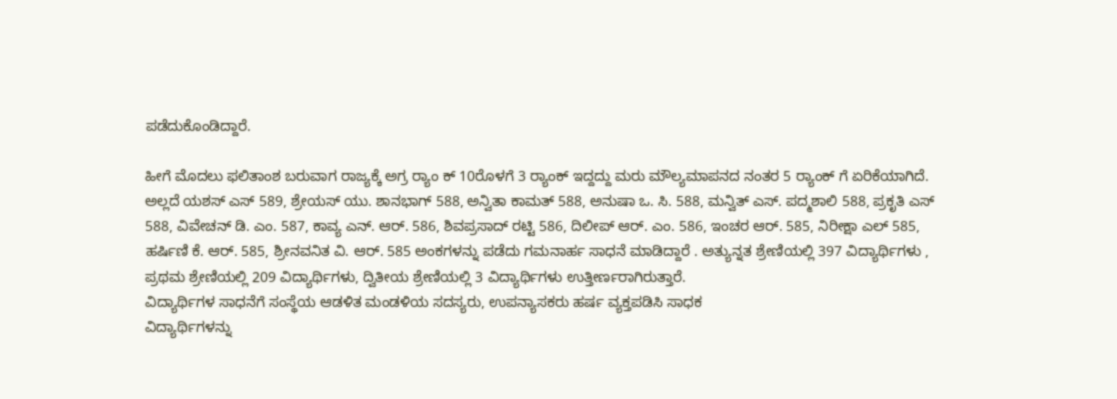ಪಡೆದುಕೊಂಡಿದ್ದಾರೆ.

ಹೀಗೆ ಮೊದಲು ಫಲಿತಾಂಶ ಬರುವಾಗ ರಾಜ್ಯಕ್ಕೆ ಅಗ್ರ ರ‍್ಯಾಂ ಕ್ 10ರೊಳಗೆ 3 ರ‍್ಯಾಂಕ್ ಇದ್ದದ್ದು ಮರು ಮೌಲ್ಯಮಾಪನದ ನಂತರ 5 ರ‍್ಯಾಂಕ್ ಗೆ ಏರಿಕೆಯಾಗಿದೆ. ಅಲ್ಲದೆ ಯಶಸ್ ಎಸ್ 589, ಶ್ರೇಯಸ್ ಯು. ಶಾನಭಾಗ್ 588, ಅನ್ವಿತಾ ಕಾಮತ್ 588, ಅನುಷಾ ಒ. ಸಿ. 588, ಮನ್ವಿತ್ ಎಸ್. ಪದ್ಮಶಾಲಿ 588, ಪ್ರಕೃತಿ ಎಸ್ 588, ವಿವೇಚನ್ ಡಿ. ಎಂ. 587, ಕಾವ್ಯ ಎನ್. ಆರ್. 586, ಶಿವಪ್ರಸಾದ್ ರಟ್ಟಿ 586, ದಿಲೀಪ್ ಆರ್. ಎಂ. 586, ಇಂಚರ ಆರ್. 585, ನಿರೀಕ್ಷಾ ಎಲ್ 585, ಹರ್ಷಿಣಿ ಕೆ. ಆರ್. 585, ಶ್ರೀನವನಿತ ವಿ. ಆರ್. 585 ಅಂಕಗಳನ್ನು ಪಡೆದು ಗಮನಾರ್ಹ ಸಾಧನೆ ಮಾಡಿದ್ದಾರೆ . ಅತ್ಯುನ್ನತ ಶ್ರೇಣಿಯಲ್ಲಿ 397 ವಿದ್ಯಾರ್ಥಿಗಳು , ಪ್ರಥಮ ಶ್ರೇಣಿಯಲ್ಲಿ 209 ವಿದ್ಯಾರ್ಥಿಗಳು, ದ್ವಿತೀಯ ಶ್ರೇಣಿಯಲ್ಲಿ 3 ವಿದ್ಯಾರ್ಥಿಗಳು ಉತ್ತೀರ್ಣರಾಗಿರುತ್ತಾರೆ.
ವಿದ್ಯಾರ್ಥಿಗಳ ಸಾಧನೆಗೆ ಸಂಸ್ಥೆಯ ಆಡಳಿತ ಮಂಡಳಿಯ ಸದಸ್ಯರು, ಉಪನ್ಯಾಸಕರು ಹರ್ಷ ವ್ಯಕ್ತಪಡಿಸಿ ಸಾಧಕ
ವಿದ್ಯಾರ್ಥಿಗಳನ್ನು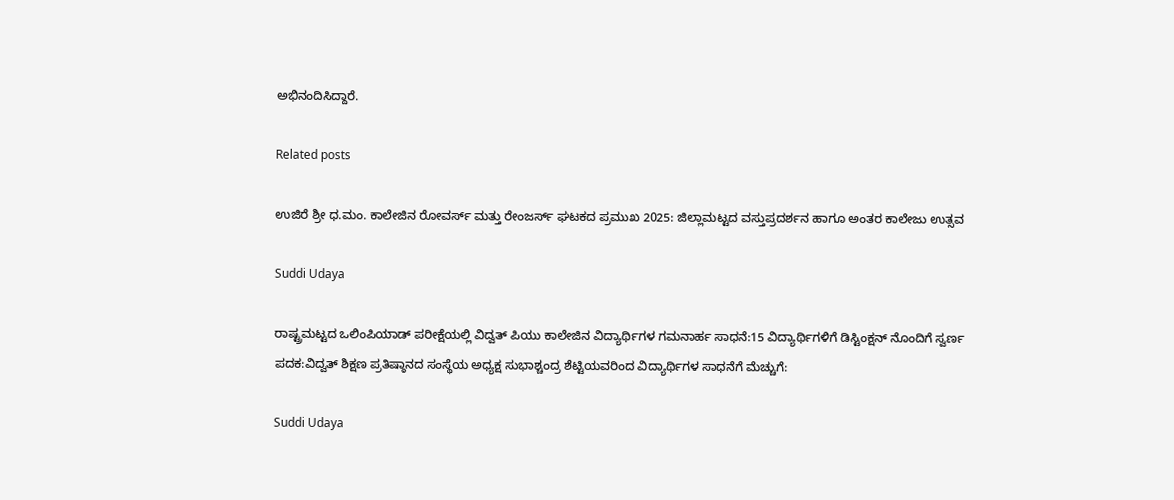ಅಭಿನಂದಿಸಿದ್ದಾರೆ.

Related posts

ಉಜಿರೆ ಶ್ರೀ ಧ.ಮಂ. ಕಾಲೇಜಿನ ರೋವರ್ಸ್ ಮತ್ತು ರೇಂಜರ್ಸ್ ಘಟಕದ ಪ್ರಮುಖ 2025: ಜಿಲ್ಲಾಮಟ್ಟದ ವಸ್ತುಪ್ರದರ್ಶನ ಹಾಗೂ ಅಂತರ ಕಾಲೇಜು ಉತ್ಸವ

Suddi Udaya

ರಾಷ್ಟ್ರಮಟ್ಟದ ಒಲಿಂಪಿಯಾಡ್ ಪರೀಕ್ಷೆಯಲ್ಲಿ ವಿದ್ವತ್ ಪಿಯು ಕಾಲೇಜಿನ ವಿದ್ಯಾರ್ಥಿಗಳ ಗಮನಾರ್ಹ ಸಾಧನೆ:15 ವಿದ್ಯಾರ್ಥಿಗಳಿಗೆ ಡಿಸ್ಟಿಂಕ್ಷನ್ ನೊಂದಿಗೆ ಸ್ವರ್ಣ ಪದಕ:ವಿದ್ವತ್ ಶಿಕ್ಷಣ ಪ್ರತಿಷ್ಠಾನದ ಸಂಸ್ಥೆಯ ಅಧ್ಯಕ್ಷ ಸುಭಾಶ್ಚಂದ್ರ ಶೆಟ್ಟಿಯವರಿಂದ ವಿದ್ಯಾರ್ಥಿಗಳ ಸಾಧನೆಗೆ ಮೆಚ್ಚುಗೆ:

Suddi Udaya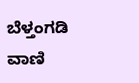ಬೆಳ್ತಂಗಡಿ ವಾಣಿ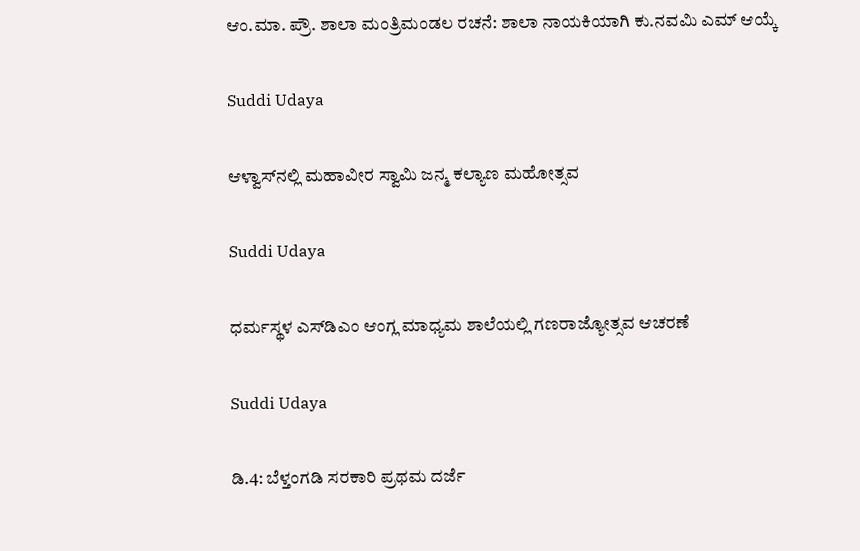ಆಂ.ಮಾ. ಪ್ರೌ. ಶಾಲಾ ಮಂತ್ರಿಮಂಡಲ ರಚನೆ: ಶಾಲಾ ನಾಯಕಿಯಾಗಿ ಕು.ನವಮಿ ಎಮ್ ಆಯ್ಕೆ

Suddi Udaya

ಆಳ್ವಾಸ್‌ನಲ್ಲಿ ಮಹಾವೀರ ಸ್ವಾಮಿ ಜನ್ಮ ಕಲ್ಯಾಣ ಮಹೋತ್ಸವ

Suddi Udaya

ಧರ್ಮಸ್ಥಳ ಎಸ್‌ಡಿಎಂ ಆಂಗ್ಲ ಮಾಧ್ಯಮ ಶಾಲೆಯಲ್ಲಿ ಗಣರಾಜ್ಯೋತ್ಸವ ಆಚರಣೆ

Suddi Udaya

ಡಿ.4: ಬೆಳ್ತಂಗಡಿ ಸರಕಾರಿ ಪ್ರಥಮ ದರ್ಜೆ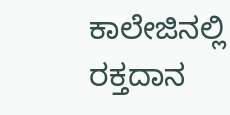ಕಾಲೇಜಿನಲ್ಲಿ ರಕ್ತದಾನ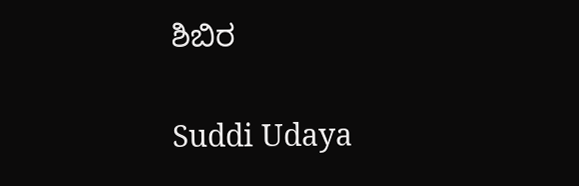ಶಿಬಿರ

Suddi Udaya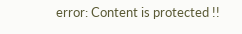error: Content is protected !!